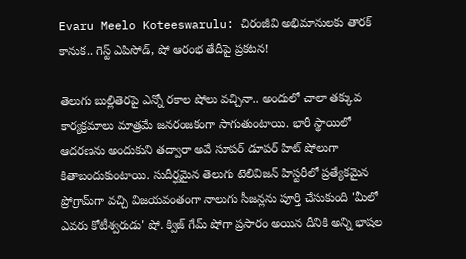Evaru Meelo Koteeswarulu: చిరంజీవి అభిమానులకు తారక్ కానుక.. గెస్ట్ ఎపిసోడ్, షో ఆరంభ తేదీపై ప్రకటన!

తెలుగు బుల్లితెరపై ఎన్నో రకాల షోలు వచ్చినా.. అందులో చాలా తక్కువ కార్యక్రమాలు మాత్రమే జనరంజకంగా సాగుతుంటాయి. భారీ స్థాయిలో ఆదరణను అందుకుని తద్వారా అవే సూపర్ డూపర్ హిట్ షోలుగా కితాబందుకుంటాయి. సుదీర్ఘమైన తెలుగు టెలివిజన్ హిస్టరీలో ప్రత్యేకమైన ప్రోగ్రామ్‌గా వచ్చి విజయవంతంగా నాలుగు సీజన్లను పూర్తి చేసుకుంది 'మీలో ఎవరు కోటీశ్వరుడు' షో. క్విజ్ గేమ్ షోగా ప్రసారం అయిన దీనికి అన్ని భాషల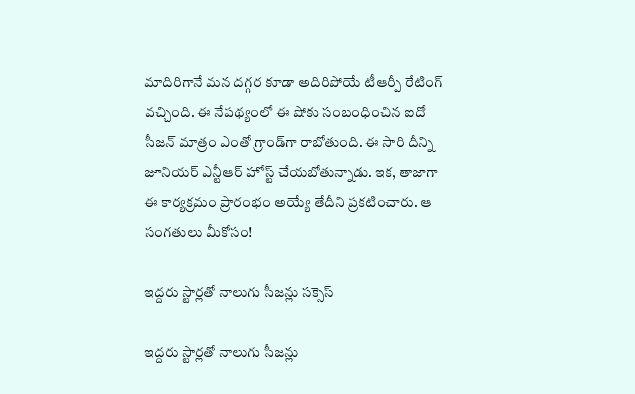మాదిరిగానే మన దగ్గర కూడా అదిరిపోయే టీఆర్పీ రేటింగ్ వచ్చింది. ఈ నేపథ్యంలో ఈ షోకు సంబంధించిన ఐదో సీజన్ మాత్రం ఎంతో గ్రాండ్‌గా రాబోతుంది. ఈ సారి దీన్ని జూనియర్ ఎన్టీఆర్ హోస్ట్ చేయబోతున్నాడు. ఇక, తాజాగా ఈ కార్యక్రమం ప్రారంభం అయ్యే తేదీని ప్రకటించారు. ఆ సంగతులు మీకోసం!

ఇద్దరు స్టార్లతో నాలుగు సీజన్లు సక్సెస్

ఇద్దరు స్టార్లతో నాలుగు సీజన్లు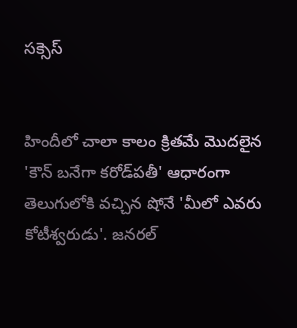సక్సెస్


హిందీలో చాలా కాలం క్రితమే మొదలైన 'కౌన్ బనేగా కరోడ్‌పతీ' ఆధారంగా తెలుగులోకి వచ్చిన షోనే 'మీలో ఎవరు కోటీశ్వరుడు'. జనరల్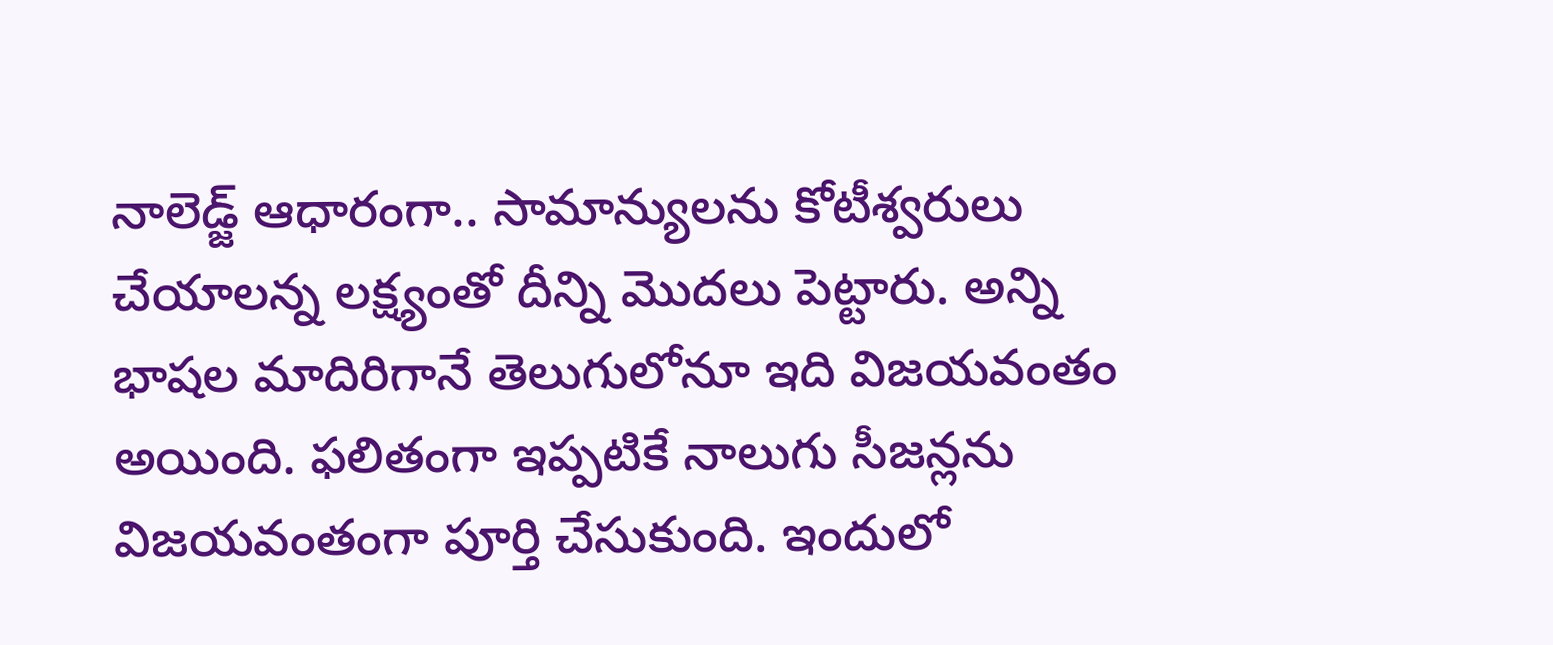నాలెడ్జ్‌ ఆధారంగా.. సామాన్యులను కోటీశ్వరులు చేయాలన్న లక్ష్యంతో దీన్ని మొదలు పెట్టారు. అన్ని భాషల మాదిరిగానే తెలుగులోనూ ఇది విజయవంతం అయింది. ఫలితంగా ఇప్పటికే నాలుగు సీజన్లను విజయవంతంగా పూర్తి చేసుకుంది. ఇందులో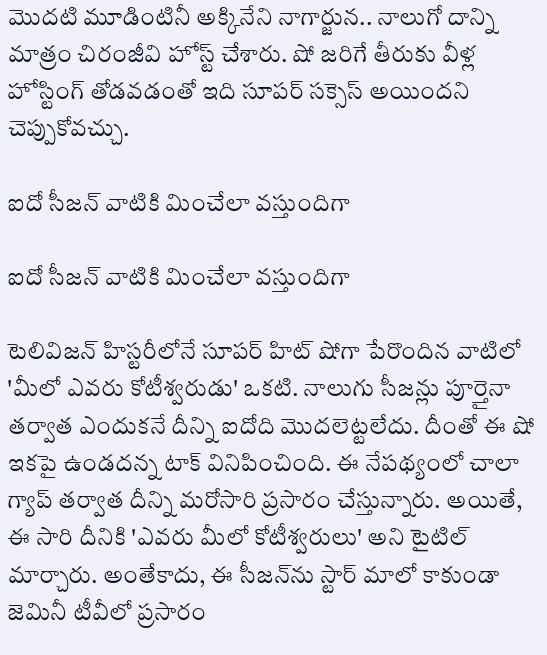మొదటి మూడింటినీ అక్కినేని నాగార్జున.. నాలుగో దాన్ని మాత్రం చిరంజీవి హోస్ట్ చేశారు. షో జరిగే తీరుకు వీళ్ల హోస్టింగ్ తోడవడంతో ఇది సూపర్ సక్సెస్ అయిందని చెప్పుకోవచ్చు.

ఐదో సీజన్ వాటికి మించేలా వస్తుందిగా

ఐదో సీజన్ వాటికి మించేలా వస్తుందిగా

టెలివిజన్ హిస్టరీలోనే సూపర్ హిట్ షోగా పేరొందిన వాటిలో 'మీలో ఎవరు కోటీశ్వరుడు' ఒకటి. నాలుగు సీజన్లు పూర్తైనా తర్వాత ఎందుకనే దీన్ని ఐదోది మొదలెట్టలేదు. దీంతో ఈ షో ఇకపై ఉండదన్న టాక్ వినిపించింది. ఈ నేపథ్యంలో చాలా గ్యాప్ తర్వాత దీన్ని మరోసారి ప్రసారం చేస్తున్నారు. అయితే, ఈ సారి దీనికి 'ఎవరు మీలో కోటీశ్వరులు' అని టైటిల్ మార్చారు. అంతేకాదు, ఈ సీజన్‌ను స్టార్ మాలో కాకుండా జెమినీ టీవీలో ప్రసారం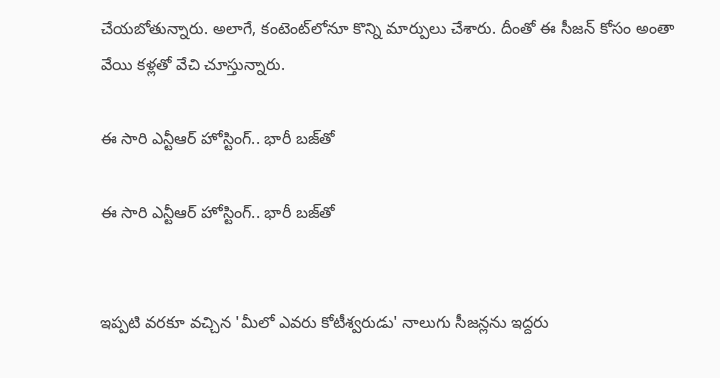చేయబోతున్నారు. అలాగే, కంటెంట్‌లోనూ కొన్ని మార్పులు చేశారు. దీంతో ఈ సీజన్ కోసం అంతా వేయి కళ్లతో వేచి చూస్తున్నారు.

ఈ సారి ఎన్టీఆర్ హోస్టింగ్.. భారీ బజ్‌తో

ఈ సారి ఎన్టీఆర్ హోస్టింగ్.. భారీ బజ్‌తో


ఇప్పటి వరకూ వచ్చిన 'మీలో ఎవరు కోటీశ్వరుడు' నాలుగు సీజన్లను ఇద్దరు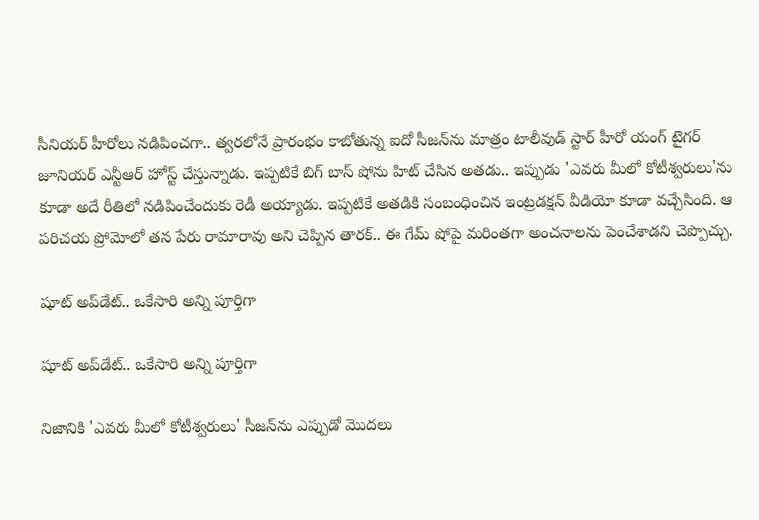సీనియర్ హీరోలు నడిపించగా.. త్వరలోనే ప్రారంభం కాబోతున్న ఐదో సీజన్‌ను మాత్రం టాలీవుడ్ స్టార్ హీరో యంగ్ టైగర్ జూనియర్ ఎన్టీఆర్ హోస్ట్ చేస్తున్నాడు. ఇప్పటికే బిగ్ బాస్ షోను హిట్ చేసిన అతడు.. ఇప్పుడు 'ఎవరు మీలో కోటీశ్వరులు'ను కూడా అదే రీతిలో నడిపించేందుకు రెడీ అయ్యాడు. ఇప్పటికే అతడికి సంబంధించిన ఇంట్రడక్షన్ వీడియో కూడా వచ్చేసింది. ఆ పరిచయ ప్రోమోలో తన పేరు రామారావు అని చెప్పిన తారక్.. ఈ గేమ్‌ షోపై మరింతగా అంచనాలను పెంచేశాడని చెప్పొచ్చు.

షూట్ అప్‌డేట్.. ఒకేసారి అన్ని పూర్తిగా

షూట్ అప్‌డేట్.. ఒకేసారి అన్ని పూర్తిగా

నిజానికి 'ఎవరు మీలో కోటీశ్వరులు' సీజన్‌ను ఎప్పుడో మొదలు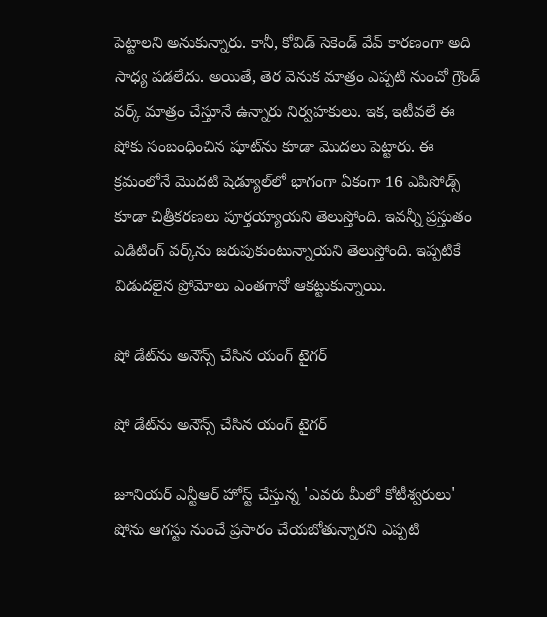పెట్టాలని అనుకున్నారు. కానీ, కోవిడ్ సెకెండ్ వేవ్ కారణంగా అది సాధ్య పడలేదు. అయితే, తెర వెనుక మాత్రం ఎప్పటి నుంచో గ్రౌండ్ వర్క్ మాత్రం చేస్తూనే ఉన్నారు నిర్వహకులు. ఇక, ఇటీవలే ఈ షోకు సంబంధించిన షూట్‌ను కూడా మొదలు పెట్టారు. ఈ క్రమంలోనే మొదటి షెడ్యూల్‌లో భాగంగా ఏకంగా 16 ఎపిసోడ్స్ కూడా చిత్రీకరణలు పూర్తయ్యాయని తెలుస్తోంది. ఇవన్నీ ప్రస్తుతం ఎడిటింగ్ వర్క్‌ను జరుపుకుంటున్నాయని తెలుస్తోంది. ఇప్పటికే విడుదలైన ప్రోమోలు ఎంతగానో ఆకట్టుకున్నాయి.

షో డేట్‌ను అనౌన్స్ చేసిన యంగ్ టైగర్

షో డేట్‌ను అనౌన్స్ చేసిన యంగ్ టైగర్

జూనియర్ ఎన్టీఆర్ హోస్ట్ చేస్తున్న 'ఎవరు మీలో కోటీశ్వరులు' షోను ఆగస్టు నుంచే ప్రసారం చేయబోతున్నారని ఎప్పటి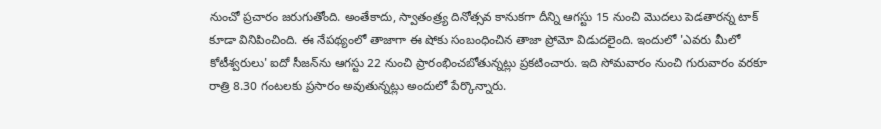నుంచో ప్రచారం జరుగుతోంది. అంతేకాదు, స్వాతంత్ర్య దినోత్సవ కానుకగా దీన్ని ఆగస్టు 15 నుంచి మొదలు పెడతారన్న టాక్ కూడా వినిపించింది. ఈ నేపథ్యంలో తాజాగా ఈ షోకు సంబంధించిన తాజా ప్రోమో విడుదలైంది. ఇందులో 'ఎవరు మీలో కోటీశ్వరులు' ఐదో సీజన్‌ను ఆగస్టు 22 నుంచి ప్రారంభించబోతున్నట్లు ప్రకటించారు. ఇది సోమవారం నుంచి గురువారం వరకూ రాత్రి 8.30 గంటలకు ప్రసారం అవుతున్నట్లు అందులో పేర్కొన్నారు.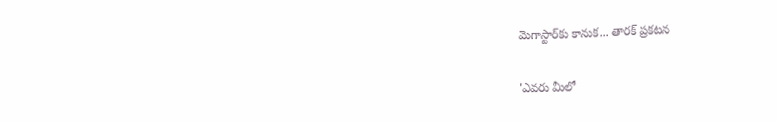మెగాస్టార్‌కు కానుక... తారక్ ప్రకటన

'ఎవరు మీలో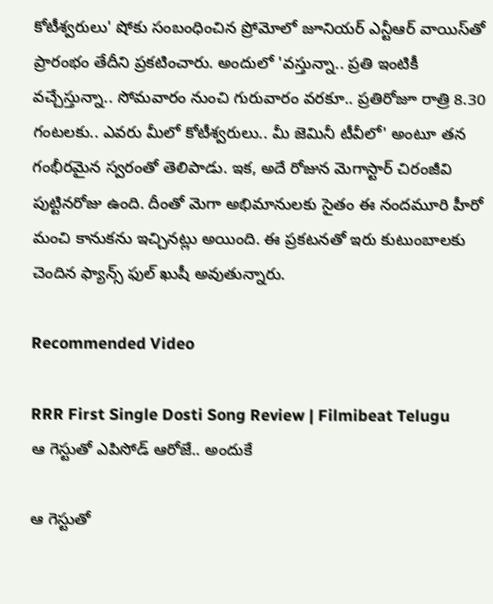కోటీశ్వరులు' షోకు సంబంధించిన ప్రోమోలో జూనియర్ ఎన్టీఆర్ వాయిస్‌తో ప్రారంభం తేదీని ప్రకటించారు. అందులో 'వస్తున్నా.. ప్రతి ఇంటికీ వచ్చేస్తున్నా.. సోమవారం నుంచి గురువారం వరకూ.. ప్రతిరోజూ రాత్రి 8.30 గంటలకు.. ఎవరు మీలో కోటీశ్వరులు.. మీ జెమినీ టీవీలో' అంటూ తన గంభీరమైన స్వరంతో తెలిపాడు. ఇక, అదే రోజున మెగాస్టార్ చిరంజీవి పుట్టినరోజు ఉంది. దీంతో మెగా అభిమానులకు సైతం ఈ నందమూరి హీరో మంచి కానుకను ఇచ్చినట్లు అయింది. ఈ ప్రకటనతో ఇరు కుటుంబాలకు చెందిన ఫ్యాన్స్ ఫుల్ ఖుషీ అవుతున్నారు.

Recommended Video

RRR First Single Dosti Song Review | Filmibeat Telugu
ఆ గెస్టుతో ఎపిసోడ్ ఆరోజే.. అందుకే

ఆ గెస్టుతో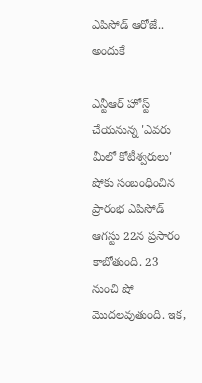ఎపిసోడ్ ఆరోజే.. అందుకే

ఎన్టీఆర్ హోస్ట్ చేయనున్న 'ఎవరు మీలో కోటీశ్వరులు' షోకు సంబంధించిన ప్రారంభ ఎపిసోడ్ ఆగస్టు 22న ప్రసారం కాబోతుంది. 23 నుంచి షో మొదలవుతుంది. ఇక,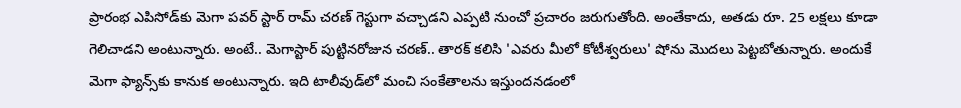ప్రారంభ ఎపిసోడ్‌కు మెగా పవర్ స్టార్ రామ్ చరణ్ గెస్టుగా వచ్చాడని ఎప్పటి నుంచో ప్రచారం జరుగుతోంది. అంతేకాదు, అతడు రూ. 25 లక్షలు కూడా గెలిచాడని అంటున్నారు. అంటే.. మెగాస్టార్ పుట్టినరోజున చరణ్.. తారక్ కలిసి 'ఎవరు మీలో కోటీశ్వరులు' షోను మొదలు పెట్టబోతున్నారు. అందుకే మెగా ఫ్యాన్స్‌కు కానుక అంటున్నారు. ఇది టాలీవుడ్‌లో మంచి సంకేతాలను ఇస్తుందనడంలో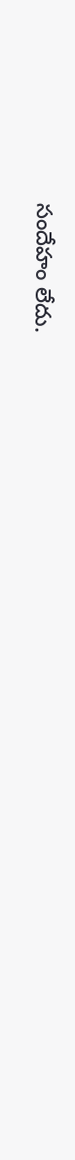సందేహం లేదు.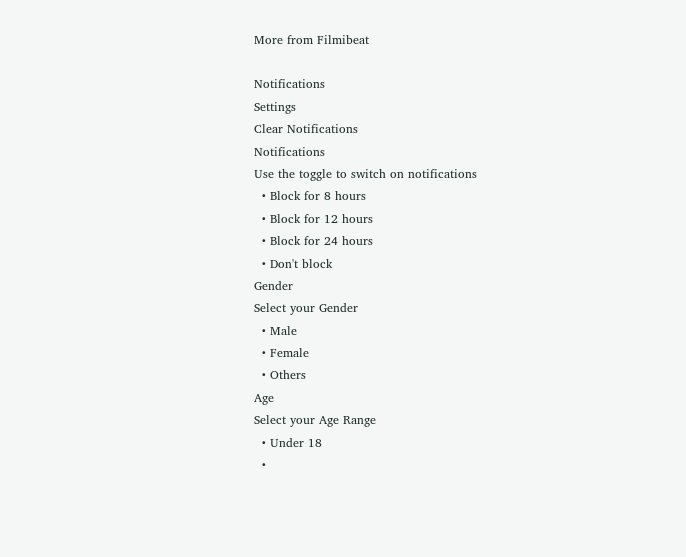More from Filmibeat

Notifications
Settings
Clear Notifications
Notifications
Use the toggle to switch on notifications
  • Block for 8 hours
  • Block for 12 hours
  • Block for 24 hours
  • Don't block
Gender
Select your Gender
  • Male
  • Female
  • Others
Age
Select your Age Range
  • Under 18
  •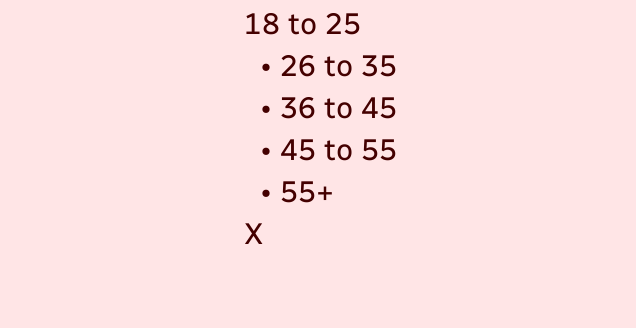18 to 25
  • 26 to 35
  • 36 to 45
  • 45 to 55
  • 55+
X